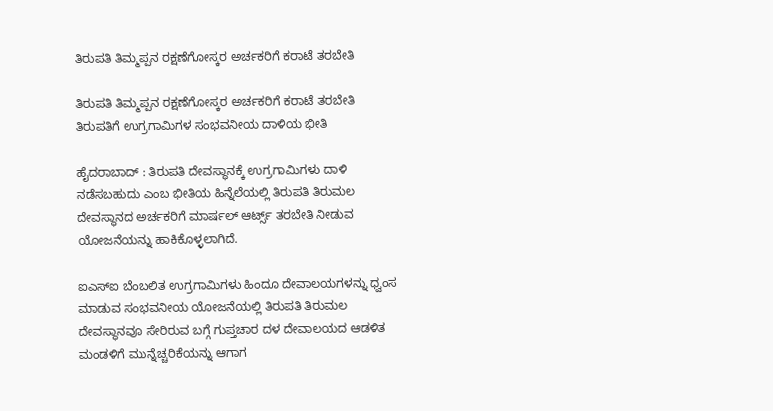ತಿರುಪತಿ ತಿಮ್ಮಪ್ಪನ ರಕ್ಷಣೆಗೋಸ್ಕರ ಅರ್ಚಕರಿಗೆ ಕರಾಟೆ ತರಬೇತಿ

ತಿರುಪತಿ ತಿಮ್ಮಪ್ಪನ ರಕ್ಷಣೆಗೋಸ್ಕರ ಅರ್ಚಕರಿಗೆ ಕರಾಟೆ ತರಬೇತಿ
ತಿರುಪತಿಗೆ ಉಗ್ರಗಾಮಿಗಳ ಸಂಭವನೀಯ ದಾಳಿಯ ಭೀತಿ

ಹೈದರಾಬಾದ್‌ : ತಿರುಪತಿ ದೇವಸ್ಥಾನಕ್ಕೆ ಉಗ್ರಗಾಮಿಗಳು ದಾಳಿ ನಡೆಸಬಹುದು ಎಂಬ ಭೀತಿಯ ಹಿನ್ನೆಲೆಯಲ್ಲಿ ತಿರುಪತಿ ತಿರುಮಲ ದೇವಸ್ಥಾನದ ಅರ್ಚಕರಿಗೆ ಮಾರ್ಷಲ್‌ ಆರ್ಟ್ಸ್‌ ತರಬೇತಿ ನೀಡುವ ಯೋಜನೆಯನ್ನು ಹಾಕಿಕೊಳ್ಳಲಾಗಿದೆ.

ಐಎಸ್‌ಐ ಬೆಂಬಲಿತ ಉಗ್ರಗಾಮಿಗಳು ಹಿಂದೂ ದೇವಾಲಯಗಳನ್ನು ಧ್ವಂಸ ಮಾಡುವ ಸಂಭವನೀಯ ಯೋಜನೆಯಲ್ಲಿ ತಿರುಪತಿ ತಿರುಮಲ ದೇವಸ್ಥಾನವೂ ಸೇರಿರುವ ಬಗ್ಗೆ ಗುಪ್ತಚಾರ ದಳ ದೇವಾಲಯದ ಆಡಳಿತ ಮಂಡಳಿಗೆ ಮುನ್ನೆಚ್ಚರಿಕೆಯನ್ನು ಆಗಾಗ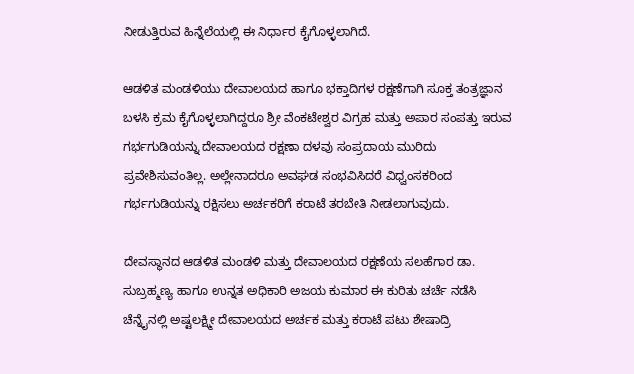ನೀಡುತ್ತಿರುವ ಹಿನ್ನೆಲೆಯಲ್ಲಿ ಈ ನಿರ್ಧಾರ ಕೈಗೊಳ್ಳಲಾಗಿದೆ.

ಆಡಳಿತ ಮಂಡಳಿಯು ದೇವಾಲಯದ ಹಾಗೂ ಭಕ್ತಾದಿಗಳ ರಕ್ಷಣೆಗಾಗಿ ಸೂಕ್ತ ತಂತ್ರಜ್ಞಾನ ಬಳಸಿ ಕ್ರಮ ಕೈಗೊಳ್ಳಲಾಗಿದ್ದರೂ ಶ್ರೀ ವೆಂಕಟೇಶ್ವರ ವಿಗ್ರಹ ಮತ್ತು ಅಪಾರ ಸಂಪತ್ತು ಇರುವ ಗರ್ಭಗುಡಿಯನ್ನು ದೇವಾಲಯದ ರಕ್ಷಣಾ ದಳವು ಸಂಪ್ರದಾಯ ಮುರಿದು ಪ್ರವೇಶಿಸುವಂತಿಲ್ಲ. ಅಲ್ಲೇನಾದರೂ ಅವಘಡ ಸಂಭವಿಸಿದರೆ ವಿಧ್ವಂಸಕರಿಂದ ಗರ್ಭಗುಡಿಯನ್ನು ರಕ್ಷಿಸಲು ಅರ್ಚಕರಿಗೆ ಕರಾಟೆ ತರಬೇತಿ ನೀಡಲಾಗುವುದು.

ದೇವಸ್ಥಾನದ ಆಡಳಿತ ಮಂಡಳಿ ಮತ್ತು ದೇವಾಲಯದ ರಕ್ಷಣೆಯ ಸಲಹೆಗಾರ ಡಾ. ಸುಬ್ರಹ್ಮಣ್ಯ ಹಾಗೂ ಉನ್ನತ ಅಧಿಕಾರಿ ಅಜಯ ಕುಮಾರ ಈ ಕುರಿತು ಚರ್ಚೆ ನಡೆಸಿ ಚೆನ್ನೈನಲ್ಲಿ ಅಷ್ಟಲಕ್ಷ್ಮೀ ದೇವಾಲಯದ ಅರ್ಚಕ ಮತ್ತು ಕರಾಟೆ ಪಟು ಶೇಷಾದ್ರಿ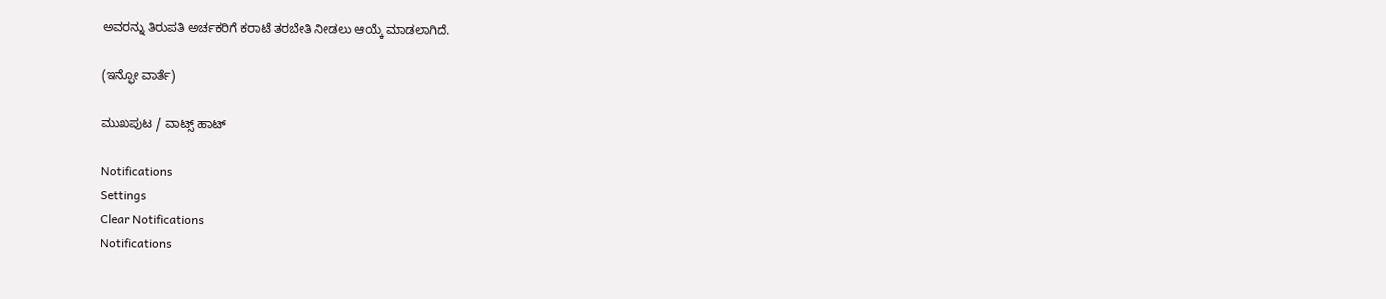ಅವರನ್ನು ತಿರುಪತಿ ಅರ್ಚಕರಿಗೆ ಕರಾಟೆ ತರಬೇತಿ ನೀಡಲು ಆಯ್ಕೆ ಮಾಡಲಾಗಿದೆ.

(ಇನ್ಫೋ ವಾರ್ತೆ)

ಮುಖಪುಟ / ವಾಟ್ಸ್‌ ಹಾಟ್‌

Notifications
Settings
Clear Notifications
Notifications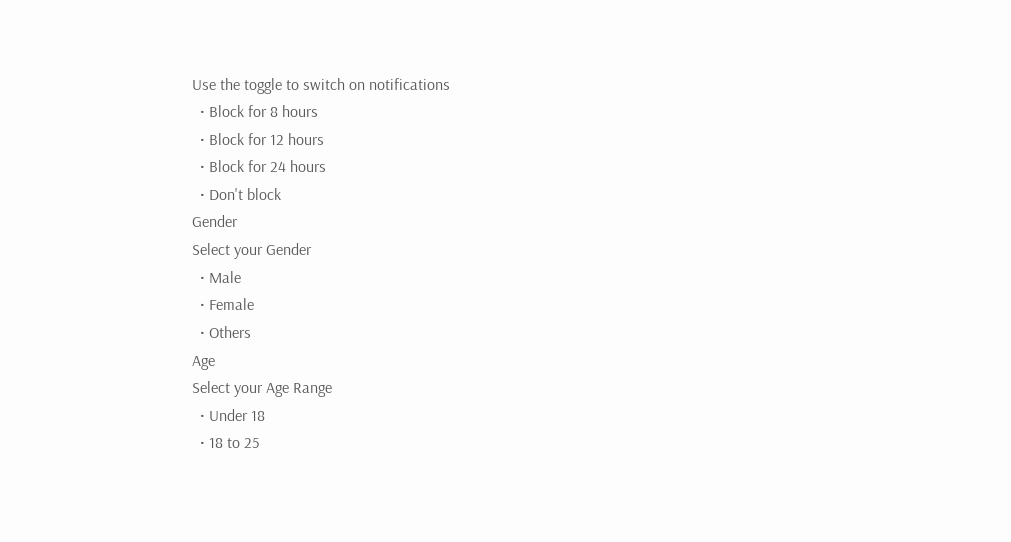Use the toggle to switch on notifications
  • Block for 8 hours
  • Block for 12 hours
  • Block for 24 hours
  • Don't block
Gender
Select your Gender
  • Male
  • Female
  • Others
Age
Select your Age Range
  • Under 18
  • 18 to 25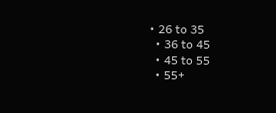• 26 to 35
  • 36 to 45
  • 45 to 55
  • 55+